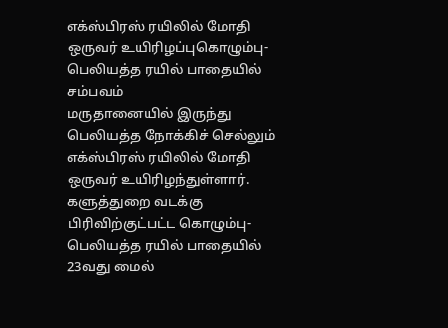எக்ஸ்பிரஸ் ரயிலில் மோதி ஒருவர் உயிரிழப்புகொழும்பு-பெலியத்த ரயில் பாதையில் சம்பவம்
மருதானையில் இருந்து பெலியத்த நோக்கிச் செல்லும் எக்ஸ்பிரஸ் ரயிலில் மோதி ஒருவர் உயிரிழந்துள்ளார்.
களுத்துறை வடக்கு பிரிவிற்குட்பட்ட கொழும்பு-பெலியத்த ரயில் பாதையில் 23வது மைல்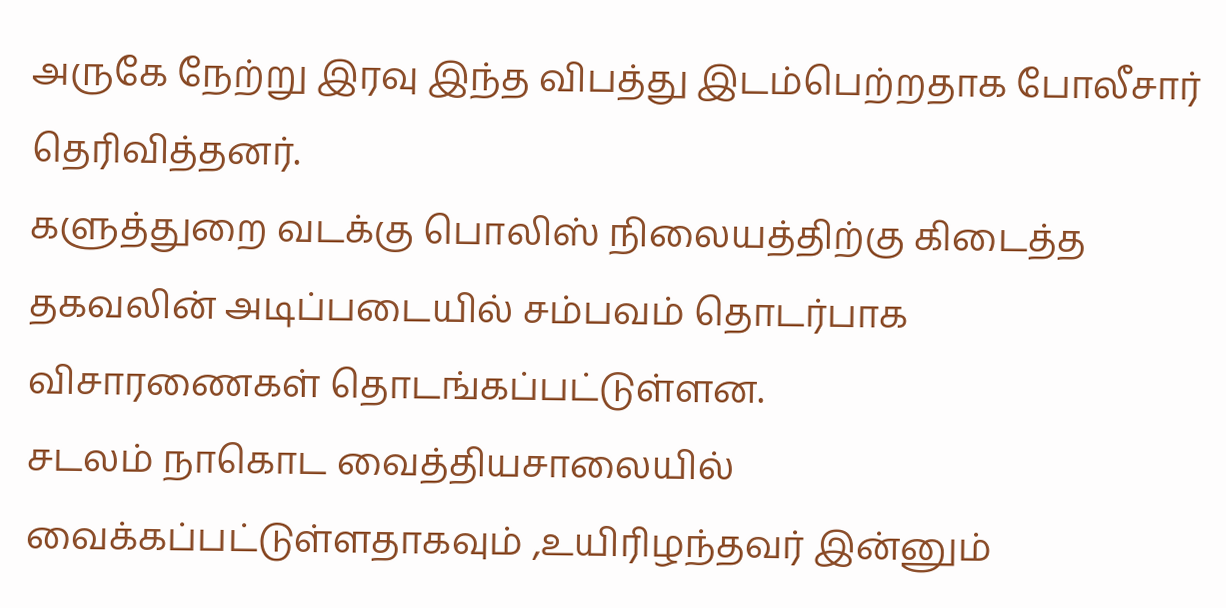அருகே நேற்று இரவு இந்த விபத்து இடம்பெற்றதாக போலீசார் தெரிவித்தனர்.
களுத்துறை வடக்கு பொலிஸ் நிலையத்திற்கு கிடைத்த தகவலின் அடிப்படையில் சம்பவம் தொடர்பாக விசாரணைகள் தொடங்கப்பட்டுள்ளன.
சடலம் நாகொட வைத்தியசாலையில் வைக்கப்பட்டுள்ளதாகவும் ,உயிரிழந்தவர் இன்னும்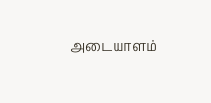அடையாளம்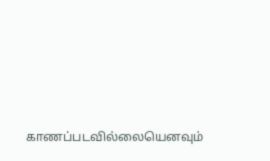காணப்படவில்லையெனவும்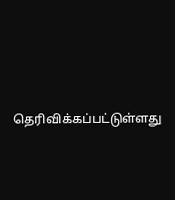தெரிவிக்கப்பட்டுள்ளது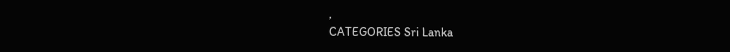,
CATEGORIES Sri Lanka